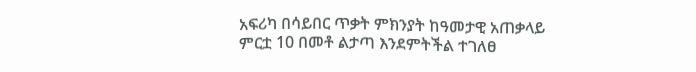አፍሪካ በሳይበር ጥቃት ምክንያት ከዓመታዊ አጠቃላይ ምርቷ 10 በመቶ ልታጣ እንደምትችል ተገለፀ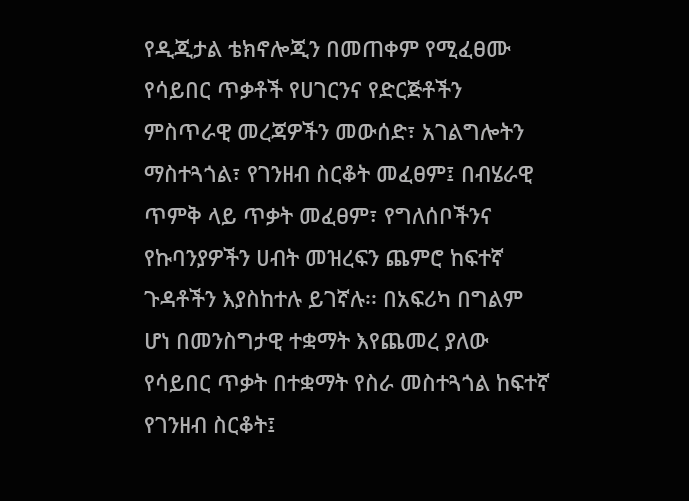የዲጂታል ቴክኖሎጂን በመጠቀም የሚፈፀሙ የሳይበር ጥቃቶች የሀገርንና የድርጅቶችን ምስጥራዊ መረጃዎችን መውሰድ፣ አገልግሎትን ማስተጓጎል፣ የገንዘብ ስርቆት መፈፀም፤ በብሄራዊ ጥምቅ ላይ ጥቃት መፈፀም፣ የግለሰቦችንና የኩባንያዎችን ሀብት መዝረፍን ጨምሮ ከፍተኛ ጉዳቶችን እያስከተሉ ይገኛሉ፡፡ በአፍሪካ በግልም ሆነ በመንስግታዊ ተቋማት እየጨመረ ያለው የሳይበር ጥቃት በተቋማት የስራ መስተጓጎል ከፍተኛ የገንዘብ ስርቆት፤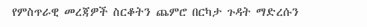የምስጥራዊ መረጃዎች ስርቆትን ጨምሮ በርካታ ጉዳት ማድረሱን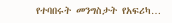የተባበሩት መንግስታት የአፍሪካ…